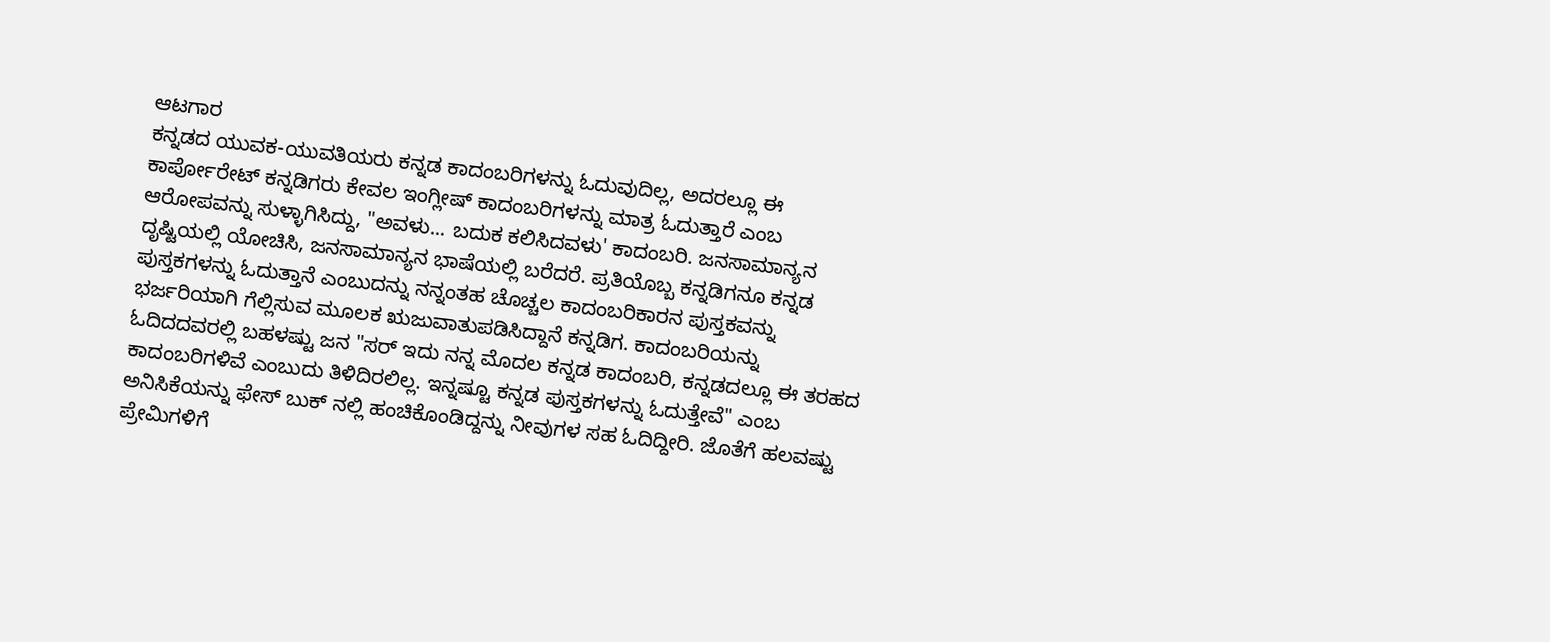ಆಟಗಾರ
ಕನ್ನಡದ ಯುವಕ-ಯುವತಿಯರು ಕನ್ನಡ ಕಾದಂಬರಿಗಳನ್ನು ಓದುವುದಿಲ್ಲ, ಅದರಲ್ಲೂ ಈ ಕಾರ್ಪೋರೇಟ್ ಕನ್ನಡಿಗರು ಕೇವಲ ಇಂಗ್ಲೀಷ್ ಕಾದಂಬರಿಗಳನ್ನು ಮಾತ್ರ ಓದುತ್ತಾರೆ ಎಂಬ ಆರೋಪವನ್ನು ಸುಳ್ಳಾಗಿಸಿದ್ದು, "ಅವಳು... ಬದುಕ ಕಲಿಸಿದವಳು' ಕಾದಂಬರಿ. ಜನಸಾಮಾನ್ಯನ ದೃಷ್ಟಿಯಲ್ಲಿ ಯೋಚಿಸಿ, ಜನಸಾಮಾನ್ಯನ ಭಾಷೆಯಲ್ಲಿ ಬರೆದರೆ. ಪ್ರತಿಯೊಬ್ಬ ಕನ್ನಡಿಗನೂ ಕನ್ನಡ ಪುಸ್ತಕಗಳನ್ನು ಓದುತ್ತಾನೆ ಎಂಬುದನ್ನು ನನ್ನಂತಹ ಚೊಚ್ಚಲ ಕಾದಂಬರಿಕಾರನ ಪುಸ್ತಕವನ್ನು ಭರ್ಜರಿಯಾಗಿ ಗೆಲ್ಲಿಸುವ ಮೂಲಕ ಋಜುವಾತುಪಡಿಸಿದ್ದಾನೆ ಕನ್ನಡಿಗ. ಕಾದಂಬರಿಯನ್ನು ಓದಿದದವರಲ್ಲಿ ಬಹಳಷ್ಟು ಜನ "ಸರ್ ಇದು ನನ್ನ ಮೊದಲ ಕನ್ನಡ ಕಾದಂಬರಿ, ಕನ್ನಡದಲ್ಲೂ ಈ ತರಹದ ಕಾದಂಬರಿಗಳಿವೆ ಎಂಬುದು ತಿಳಿದಿರಲಿಲ್ಲ. ಇನ್ನಷ್ಟೂ ಕನ್ನಡ ಪುಸ್ತಕಗಳನ್ನು ಓದುತ್ತೇವೆ" ಎಂಬ ಅನಿಸಿಕೆಯನ್ನು ಫೇಸ್ ಬುಕ್ ನಲ್ಲಿ ಹಂಚಿಕೊಂಡಿದ್ದನ್ನು ನೀವುಗಳ ಸಹ ಓದಿದ್ದೀರಿ. ಜೊತೆಗೆ ಹಲವಷ್ಟು ಪ್ರೇಮಿಗಳಿಗೆ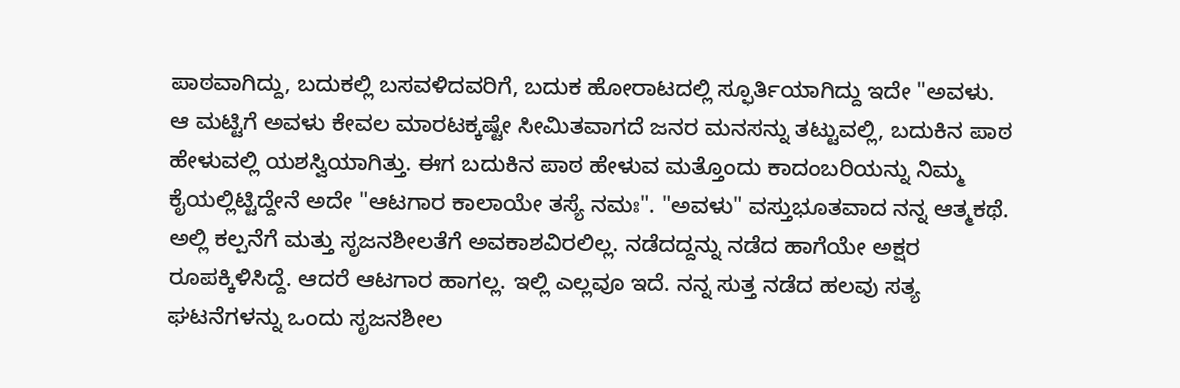ಪಾಠವಾಗಿದ್ದು, ಬದುಕಲ್ಲಿ ಬಸವಳಿದವರಿಗೆ, ಬದುಕ ಹೋರಾಟದಲ್ಲಿ ಸ್ಫೂರ್ತಿಯಾಗಿದ್ದು ಇದೇ "ಅವಳು. ಆ ಮಟ್ಟಿಗೆ ಅವಳು ಕೇವಲ ಮಾರಟಕ್ಕಷ್ಟೇ ಸೀಮಿತವಾಗದೆ ಜನರ ಮನಸನ್ನು ತಟ್ಟುವಲ್ಲಿ, ಬದುಕಿನ ಪಾಠ ಹೇಳುವಲ್ಲಿ ಯಶಸ್ವಿಯಾಗಿತ್ತು. ಈಗ ಬದುಕಿನ ಪಾಠ ಹೇಳುವ ಮತ್ತೊಂದು ಕಾದಂಬರಿಯನ್ನು ನಿಮ್ಮ ಕೈಯಲ್ಲಿಟ್ಟಿದ್ದೇನೆ ಅದೇ "ಆಟಗಾರ ಕಾಲಾಯೇ ತಸ್ಯೆ ನಮಃ". "ಅವಳು" ವಸ್ತುಭೂತವಾದ ನನ್ನ ಆತ್ಮಕಥೆ. ಅಲ್ಲಿ ಕಲ್ಪನೆಗೆ ಮತ್ತು ಸೃಜನಶೀಲತೆಗೆ ಅವಕಾಶವಿರಲಿಲ್ಲ. ನಡೆದದ್ದನ್ನು ನಡೆದ ಹಾಗೆಯೇ ಅಕ್ಷರ ರೂಪಕ್ಕಿಳಿಸಿದ್ದೆ. ಆದರೆ ಆಟಗಾರ ಹಾಗಲ್ಲ. ಇಲ್ಲಿ ಎಲ್ಲವೂ ಇದೆ. ನನ್ನ ಸುತ್ತ ನಡೆದ ಹಲವು ಸತ್ಯ ಘಟನೆಗಳನ್ನು ಒಂದು ಸೃಜನಶೀಲ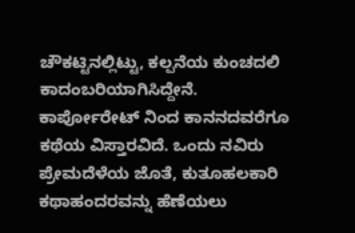ಚೌಕಟ್ಟಿನಲ್ಲಿಟ್ಟು, ಕಲ್ಪನೆಯ ಕುಂಚದಲಿ ಕಾದಂಬರಿಯಾಗಿಸಿದ್ದೇನೆ. ಕಾರ್ಪೋರೇಟ್ ನಿಂದ ಕಾನನದವರೆಗೂ ಕಥೆಯ ವಿಸ್ತಾರವಿದೆ. ಒಂದು ನವಿರು ಪ್ರೇಮದೆಳೆಯ ಜೊತೆ, ಕುತೂಹಲಕಾರಿ ಕಥಾಹಂದರವನ್ನು ಹೆಣೆಯಲು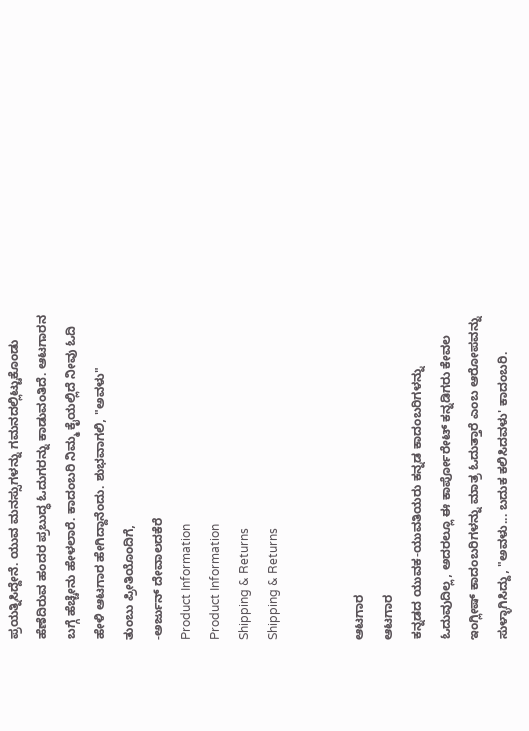ಪ್ರಯತ್ನಿಸಿದ್ದೇನೆ. ಯುವ ಮನಸ್ಸುಗಳನ್ನು ಗಮನದಲ್ಲಿಟ್ಟುಕೊಂಡು ಹೆಣೆದಿರುವ ಹಂದರ ಪ್ರಬುದ್ಧ ಓದುಗರನ್ನು ಕಾಡುವಂತಿದೆ. ಆಟಗಾರನ ಬಗ್ಗೆ ಹೆಚ್ಚೇನು ಹೇಳಲಾರೆ. ಕಾದಂಬರಿ ನಿಮ್ಮ ಕೈಯಲ್ಲಿದೆ ನೀವು ಓದಿ ಹೇಳಿ ಆಟಗಾರ ಹೇಗಿದ್ದಾನೆಂದು. ಶುಭವಾಗಲಿ, "ಅವಳು"
ತುಂಬು ಪ್ರೀತಿಯೊಂದಿಗೆ,
-ಅರ್ಜುನ್ ದೇವಾಲದಕೆರೆ
Product Information
Product Information
Shipping & Returns
Shipping & Returns


ಆಟಗಾರ
ಆಟಗಾರ
ಕನ್ನಡದ ಯುವಕ-ಯುವತಿಯರು ಕನ್ನಡ ಕಾದಂಬರಿಗಳನ್ನು ಓದುವುದಿಲ್ಲ, ಅದರಲ್ಲೂ ಈ ಕಾರ್ಪೋರೇಟ್ ಕನ್ನಡಿಗರು ಕೇವಲ ಇಂಗ್ಲೀಷ್ ಕಾದಂಬರಿಗಳನ್ನು ಮಾತ್ರ ಓದುತ್ತಾರೆ ಎಂಬ ಆರೋಪವನ್ನು ಸುಳ್ಳಾಗಿಸಿದ್ದು, "ಅವಳು... ಬದುಕ ಕಲಿಸಿದವಳು' ಕಾದಂಬರಿ.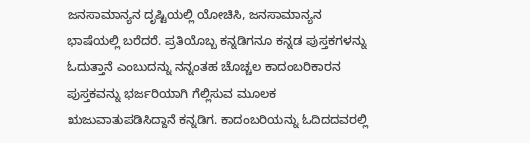ಜನಸಾಮಾನ್ಯನ ದೃಷ್ಟಿಯಲ್ಲಿ ಯೋಚಿಸಿ, ಜನಸಾಮಾನ್ಯನ ಭಾಷೆಯಲ್ಲಿ ಬರೆದರೆ. ಪ್ರತಿಯೊಬ್ಬ ಕನ್ನಡಿಗನೂ ಕನ್ನಡ ಪುಸ್ತಕಗಳನ್ನು ಓದುತ್ತಾನೆ ಎಂಬುದನ್ನು ನನ್ನಂತಹ ಚೊಚ್ಚಲ ಕಾದಂಬರಿಕಾರನ ಪುಸ್ತಕವನ್ನು ಭರ್ಜರಿಯಾಗಿ ಗೆಲ್ಲಿಸುವ ಮೂಲಕ ಋಜುವಾತುಪಡಿಸಿದ್ದಾನೆ ಕನ್ನಡಿಗ. ಕಾದಂಬರಿಯನ್ನು ಓದಿದದವರಲ್ಲಿ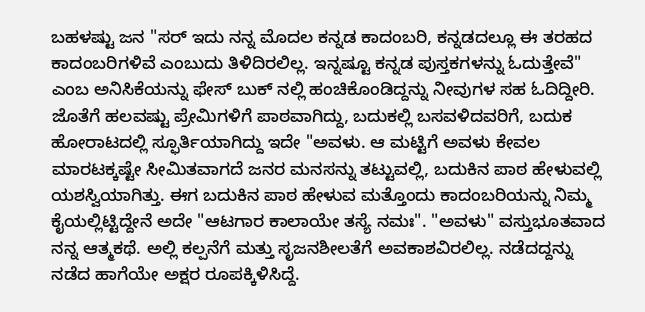ಬಹಳಷ್ಟು ಜನ "ಸರ್ ಇದು ನನ್ನ ಮೊದಲ ಕನ್ನಡ ಕಾದಂಬರಿ, ಕನ್ನಡದಲ್ಲೂ ಈ ತರಹದ ಕಾದಂಬರಿಗಳಿವೆ ಎಂಬುದು ತಿಳಿದಿರಲಿಲ್ಲ. ಇನ್ನಷ್ಟೂ ಕನ್ನಡ ಪುಸ್ತಕಗಳನ್ನು ಓದುತ್ತೇವೆ" ಎಂಬ ಅನಿಸಿಕೆಯನ್ನು ಫೇಸ್ ಬುಕ್ ನಲ್ಲಿ ಹಂಚಿಕೊಂಡಿದ್ದನ್ನು ನೀವುಗಳ ಸಹ ಓದಿದ್ದೀರಿ. ಜೊತೆಗೆ ಹಲವಷ್ಟು ಪ್ರೇಮಿಗಳಿಗೆ ಪಾಠವಾಗಿದ್ದು, ಬದುಕಲ್ಲಿ ಬಸವಳಿದವರಿಗೆ, ಬದುಕ ಹೋರಾಟದಲ್ಲಿ ಸ್ಫೂರ್ತಿಯಾಗಿದ್ದು ಇದೇ "ಅವಳು. ಆ ಮಟ್ಟಿಗೆ ಅವಳು ಕೇವಲ ಮಾರಟಕ್ಕಷ್ಟೇ ಸೀಮಿತವಾಗದೆ ಜನರ ಮನಸನ್ನು ತಟ್ಟುವಲ್ಲಿ, ಬದುಕಿನ ಪಾಠ ಹೇಳುವಲ್ಲಿ ಯಶಸ್ವಿಯಾಗಿತ್ತು. ಈಗ ಬದುಕಿನ ಪಾಠ ಹೇಳುವ ಮತ್ತೊಂದು ಕಾದಂಬರಿಯನ್ನು ನಿಮ್ಮ ಕೈಯಲ್ಲಿಟ್ಟಿದ್ದೇನೆ ಅದೇ "ಆಟಗಾರ ಕಾಲಾಯೇ ತಸ್ಯೆ ನಮಃ". "ಅವಳು" ವಸ್ತುಭೂತವಾದ ನನ್ನ ಆತ್ಮಕಥೆ. ಅಲ್ಲಿ ಕಲ್ಪನೆಗೆ ಮತ್ತು ಸೃಜನಶೀಲತೆಗೆ ಅವಕಾಶವಿರಲಿಲ್ಲ. ನಡೆದದ್ದನ್ನು ನಡೆದ ಹಾಗೆಯೇ ಅಕ್ಷರ ರೂಪಕ್ಕಿಳಿಸಿದ್ದೆ.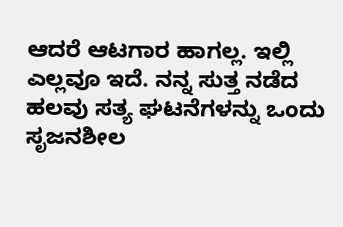ಆದರೆ ಆಟಗಾರ ಹಾಗಲ್ಲ. ಇಲ್ಲಿ ಎಲ್ಲವೂ ಇದೆ. ನನ್ನ ಸುತ್ತ ನಡೆದ ಹಲವು ಸತ್ಯ ಘಟನೆಗಳನ್ನು ಒಂದು ಸೃಜನಶೀಲ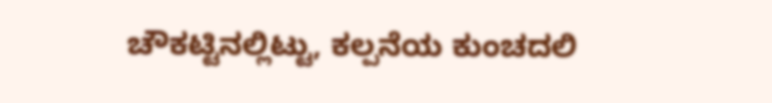ಚೌಕಟ್ಟಿನಲ್ಲಿಟ್ಟು, ಕಲ್ಪನೆಯ ಕುಂಚದಲಿ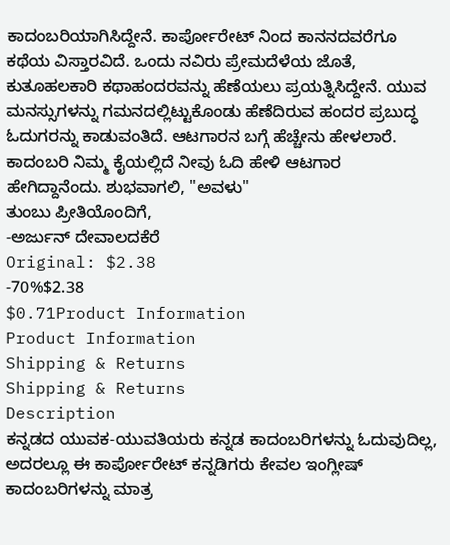ಕಾದಂಬರಿಯಾಗಿಸಿದ್ದೇನೆ. ಕಾರ್ಪೋರೇಟ್ ನಿಂದ ಕಾನನದವರೆಗೂ ಕಥೆಯ ವಿಸ್ತಾರವಿದೆ. ಒಂದು ನವಿರು ಪ್ರೇಮದೆಳೆಯ ಜೊತೆ, ಕುತೂಹಲಕಾರಿ ಕಥಾಹಂದರವನ್ನು ಹೆಣೆಯಲು ಪ್ರಯತ್ನಿಸಿದ್ದೇನೆ. ಯುವ ಮನಸ್ಸುಗಳನ್ನು ಗಮನದಲ್ಲಿಟ್ಟುಕೊಂಡು ಹೆಣೆದಿರುವ ಹಂದರ ಪ್ರಬುದ್ಧ ಓದುಗರನ್ನು ಕಾಡುವಂತಿದೆ. ಆಟಗಾರನ ಬಗ್ಗೆ ಹೆಚ್ಚೇನು ಹೇಳಲಾರೆ. ಕಾದಂಬರಿ ನಿಮ್ಮ ಕೈಯಲ್ಲಿದೆ ನೀವು ಓದಿ ಹೇಳಿ ಆಟಗಾರ ಹೇಗಿದ್ದಾನೆಂದು. ಶುಭವಾಗಲಿ, "ಅವಳು"
ತುಂಬು ಪ್ರೀತಿಯೊಂದಿಗೆ,
-ಅರ್ಜುನ್ ದೇವಾಲದಕೆರೆ
Original: $2.38
-70%$2.38
$0.71Product Information
Product Information
Shipping & Returns
Shipping & Returns
Description
ಕನ್ನಡದ ಯುವಕ-ಯುವತಿಯರು ಕನ್ನಡ ಕಾದಂಬರಿಗಳನ್ನು ಓದುವುದಿಲ್ಲ, ಅದರಲ್ಲೂ ಈ ಕಾರ್ಪೋರೇಟ್ ಕನ್ನಡಿಗರು ಕೇವಲ ಇಂಗ್ಲೀಷ್ ಕಾದಂಬರಿಗಳನ್ನು ಮಾತ್ರ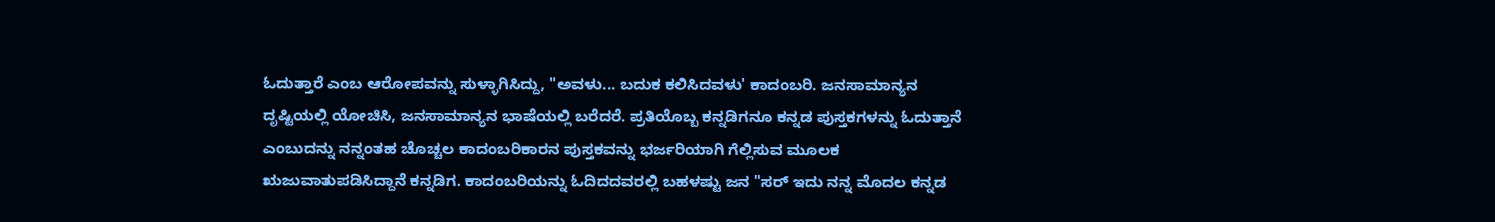ಓದುತ್ತಾರೆ ಎಂಬ ಆರೋಪವನ್ನು ಸುಳ್ಳಾಗಿಸಿದ್ದು, "ಅವಳು... ಬದುಕ ಕಲಿಸಿದವಳು' ಕಾದಂಬರಿ. ಜನಸಾಮಾನ್ಯನ ದೃಷ್ಟಿಯಲ್ಲಿ ಯೋಚಿಸಿ, ಜನಸಾಮಾನ್ಯನ ಭಾಷೆಯಲ್ಲಿ ಬರೆದರೆ. ಪ್ರತಿಯೊಬ್ಬ ಕನ್ನಡಿಗನೂ ಕನ್ನಡ ಪುಸ್ತಕಗಳನ್ನು ಓದುತ್ತಾನೆ ಎಂಬುದನ್ನು ನನ್ನಂತಹ ಚೊಚ್ಚಲ ಕಾದಂಬರಿಕಾರನ ಪುಸ್ತಕವನ್ನು ಭರ್ಜರಿಯಾಗಿ ಗೆಲ್ಲಿಸುವ ಮೂಲಕ ಋಜುವಾತುಪಡಿಸಿದ್ದಾನೆ ಕನ್ನಡಿಗ. ಕಾದಂಬರಿಯನ್ನು ಓದಿದದವರಲ್ಲಿ ಬಹಳಷ್ಟು ಜನ "ಸರ್ ಇದು ನನ್ನ ಮೊದಲ ಕನ್ನಡ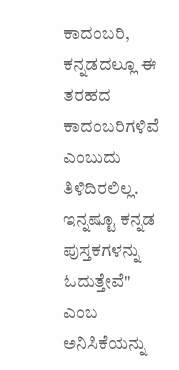ಕಾದಂಬರಿ, ಕನ್ನಡದಲ್ಲೂ ಈ ತರಹದ ಕಾದಂಬರಿಗಳಿವೆ ಎಂಬುದು ತಿಳಿದಿರಲಿಲ್ಲ. ಇನ್ನಷ್ಟೂ ಕನ್ನಡ ಪುಸ್ತಕಗಳನ್ನು ಓದುತ್ತೇವೆ" ಎಂಬ ಅನಿಸಿಕೆಯನ್ನು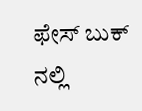ಫೇಸ್ ಬುಕ್ ನಲ್ಲಿ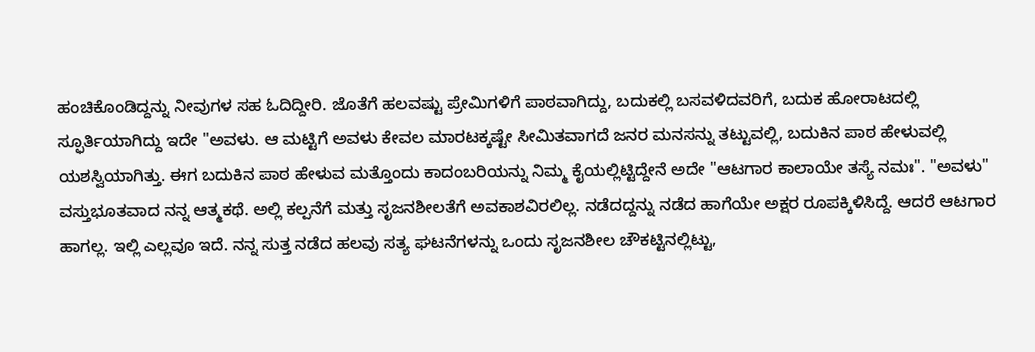ಹಂಚಿಕೊಂಡಿದ್ದನ್ನು ನೀವುಗಳ ಸಹ ಓದಿದ್ದೀರಿ. ಜೊತೆಗೆ ಹಲವಷ್ಟು ಪ್ರೇಮಿಗಳಿಗೆ ಪಾಠವಾಗಿದ್ದು, ಬದುಕಲ್ಲಿ ಬಸವಳಿದವರಿಗೆ, ಬದುಕ ಹೋರಾಟದಲ್ಲಿ ಸ್ಫೂರ್ತಿಯಾಗಿದ್ದು ಇದೇ "ಅವಳು. ಆ ಮಟ್ಟಿಗೆ ಅವಳು ಕೇವಲ ಮಾರಟಕ್ಕಷ್ಟೇ ಸೀಮಿತವಾಗದೆ ಜನರ ಮನಸನ್ನು ತಟ್ಟುವಲ್ಲಿ, ಬದುಕಿನ ಪಾಠ ಹೇಳುವಲ್ಲಿ ಯಶಸ್ವಿಯಾಗಿತ್ತು. ಈಗ ಬದುಕಿನ ಪಾಠ ಹೇಳುವ ಮತ್ತೊಂದು ಕಾದಂಬರಿಯನ್ನು ನಿಮ್ಮ ಕೈಯಲ್ಲಿಟ್ಟಿದ್ದೇನೆ ಅದೇ "ಆಟಗಾರ ಕಾಲಾಯೇ ತಸ್ಯೆ ನಮಃ". "ಅವಳು" ವಸ್ತುಭೂತವಾದ ನನ್ನ ಆತ್ಮಕಥೆ. ಅಲ್ಲಿ ಕಲ್ಪನೆಗೆ ಮತ್ತು ಸೃಜನಶೀಲತೆಗೆ ಅವಕಾಶವಿರಲಿಲ್ಲ. ನಡೆದದ್ದನ್ನು ನಡೆದ ಹಾಗೆಯೇ ಅಕ್ಷರ ರೂಪಕ್ಕಿಳಿಸಿದ್ದೆ. ಆದರೆ ಆಟಗಾರ ಹಾಗಲ್ಲ. ಇಲ್ಲಿ ಎಲ್ಲವೂ ಇದೆ. ನನ್ನ ಸುತ್ತ ನಡೆದ ಹಲವು ಸತ್ಯ ಘಟನೆಗಳನ್ನು ಒಂದು ಸೃಜನಶೀಲ ಚೌಕಟ್ಟಿನಲ್ಲಿಟ್ಟು,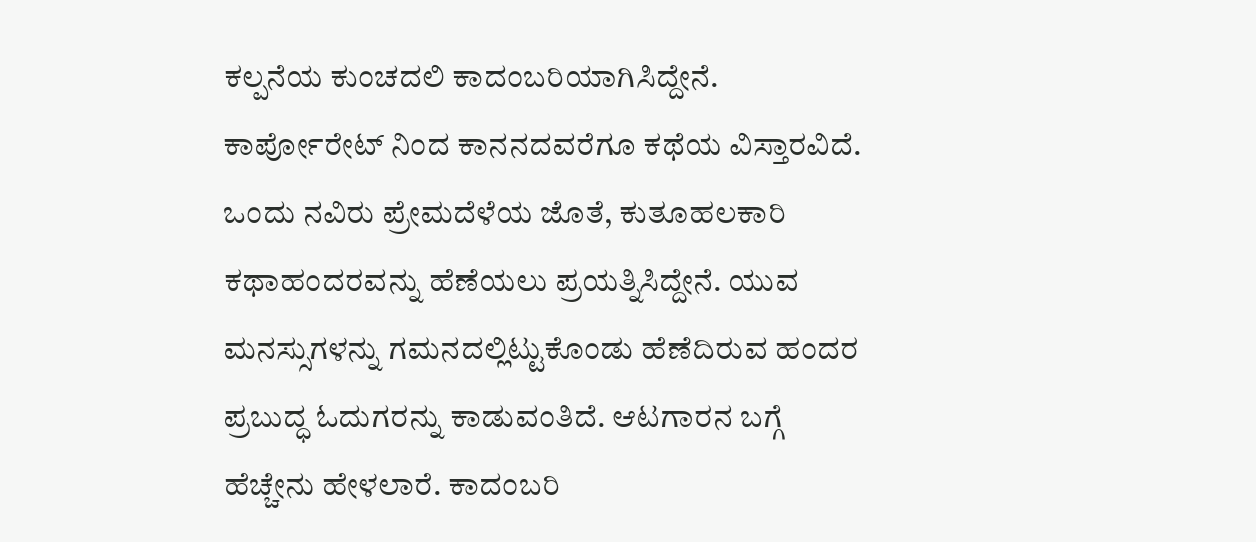ಕಲ್ಪನೆಯ ಕುಂಚದಲಿ ಕಾದಂಬರಿಯಾಗಿಸಿದ್ದೇನೆ. ಕಾರ್ಪೋರೇಟ್ ನಿಂದ ಕಾನನದವರೆಗೂ ಕಥೆಯ ವಿಸ್ತಾರವಿದೆ. ಒಂದು ನವಿರು ಪ್ರೇಮದೆಳೆಯ ಜೊತೆ, ಕುತೂಹಲಕಾರಿ ಕಥಾಹಂದರವನ್ನು ಹೆಣೆಯಲು ಪ್ರಯತ್ನಿಸಿದ್ದೇನೆ. ಯುವ ಮನಸ್ಸುಗಳನ್ನು ಗಮನದಲ್ಲಿಟ್ಟುಕೊಂಡು ಹೆಣೆದಿರುವ ಹಂದರ ಪ್ರಬುದ್ಧ ಓದುಗರನ್ನು ಕಾಡುವಂತಿದೆ. ಆಟಗಾರನ ಬಗ್ಗೆ ಹೆಚ್ಚೇನು ಹೇಳಲಾರೆ. ಕಾದಂಬರಿ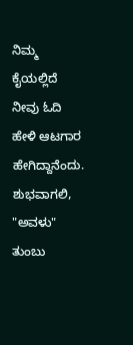ನಿಮ್ಮ ಕೈಯಲ್ಲಿದೆ ನೀವು ಓದಿ ಹೇಳಿ ಆಟಗಾರ ಹೇಗಿದ್ದಾನೆಂದು. ಶುಭವಾಗಲಿ, "ಅವಳು"
ತುಂಬು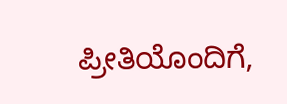ಪ್ರೀತಿಯೊಂದಿಗೆ,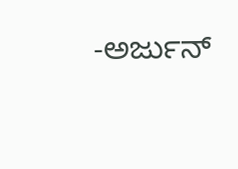-ಅರ್ಜುನ್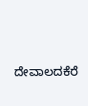ದೇವಾಲದಕೆರೆ